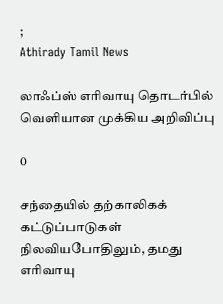;
Athirady Tamil News

லாஃப்ஸ் எரிவாயு தொடர்பில் வெளியான முக்கிய அறிவிப்பு

0

சந்தையில் தற்காலிகக் கட்டுப்பாடுகள் நிலவியபோதிலும், தமது எரிவாயு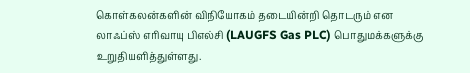கொள்கலன்களின் விநியோகம் தடையின்றி தொடரும் என லாஃப்ஸ் எரிவாயு பிஎல்சி (LAUGFS Gas PLC) பொதுமக்களுக்கு உறுதியளித்துள்ளது.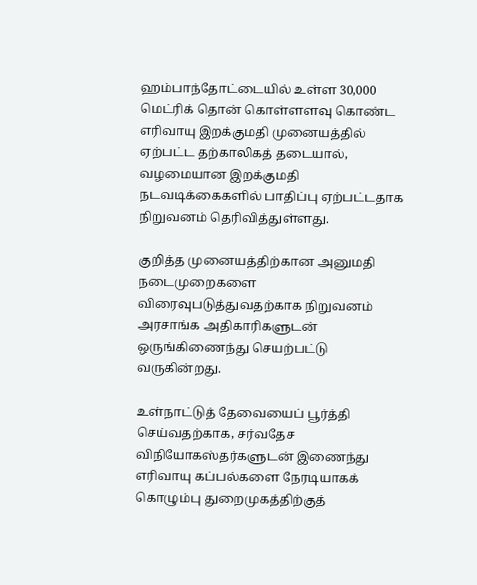ஹம்பாந்தோட்டையில் உள்ள 30,000 மெட்ரிக் தொன் கொள்ளளவு கொண்ட எரிவாயு இறக்குமதி முனையத்தில் ஏற்பட்ட தற்காலிகத் தடையால், வழமையான இறக்குமதி நடவடிக்கைகளில் பாதிப்பு ஏற்பட்டதாக நிறுவனம் தெரிவித்துள்ளது.

குறித்த முனையத்திற்கான அனுமதி நடைமுறைகளை விரைவுபடுத்துவதற்காக நிறுவனம் அரசாங்க அதிகாரிகளுடன் ஒருங்கிணைந்து செயற்பட்டு வருகின்றது.

உள்நாட்டுத் தேவையைப் பூர்த்தி செய்வதற்காக, சர்வதேச விநியோகஸ்தர்களுடன் இணைந்து எரிவாயு கப்பல்களை நேரடியாகக் கொழும்பு துறைமுகத்திற்குத்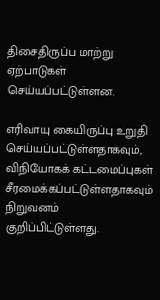திசைதிருப்ப மாற்று ஏற்பாடுகள் செய்யப்பட்டுள்ளன.

எரிவாயு கையிருப்பு உறுதி செய்யப்பட்டுள்ளதாகவும், விநியோகக் கட்டமைப்புகள் சீரமைக்கப்பட்டுள்ளதாகவும் நிறுவனம் குறிப்பிட்டுள்ளது.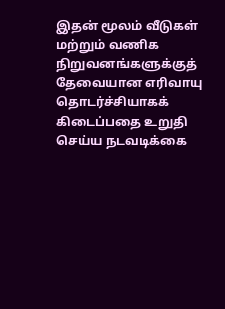இதன் மூலம் வீடுகள் மற்றும் வணிக நிறுவனங்களுக்குத் தேவையான எரிவாயு தொடர்ச்சியாகக் கிடைப்பதை உறுதி செய்ய நடவடிக்கை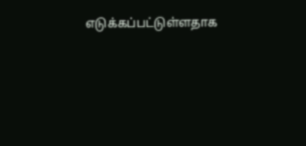எடுக்கப்பட்டுள்ளதாக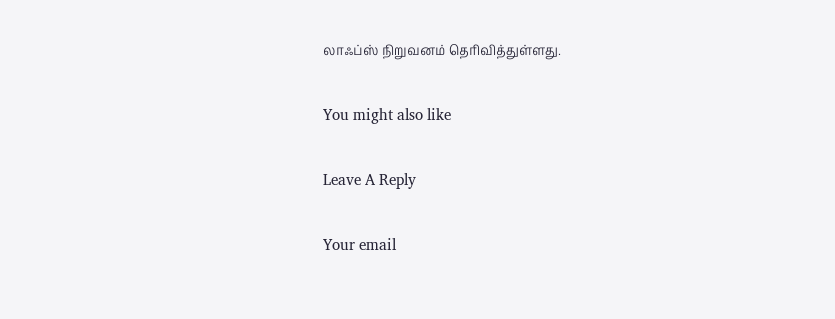லாஃப்ஸ் நிறுவனம் தெரிவித்துள்ளது.

You might also like

Leave A Reply

Your email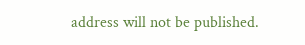address will not be published.